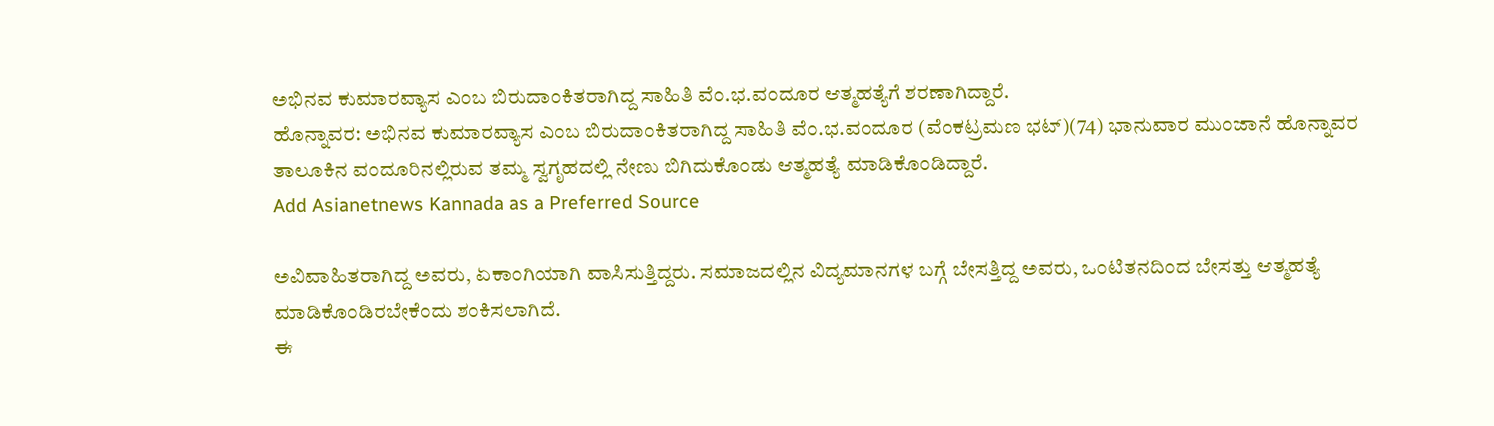ಅಭಿನವ ಕುಮಾರವ್ಯಾಸ ಎಂಬ ಬಿರುದಾಂಕಿತರಾಗಿದ್ದ ಸಾಹಿತಿ ವೆಂ.ಭ.ವಂದೂರ ಆತ್ಮಹತ್ಯೆಗೆ ಶರಣಾಗಿದ್ದಾರೆ.
ಹೊನ್ನಾವರ: ಅಭಿನವ ಕುಮಾರವ್ಯಾಸ ಎಂಬ ಬಿರುದಾಂಕಿತರಾಗಿದ್ದ ಸಾಹಿತಿ ವೆಂ.ಭ.ವಂದೂರ (ವೆಂಕಟ್ರಮಣ ಭಟ್)(74) ಭಾನುವಾರ ಮುಂಜಾನೆ ಹೊನ್ನಾವರ ತಾಲೂಕಿನ ವಂದೂರಿನಲ್ಲಿರುವ ತಮ್ಮ ಸ್ವಗೃಹದಲ್ಲಿ ನೇಣು ಬಿಗಿದುಕೊಂಡು ಆತ್ಮಹತ್ಯೆ ಮಾಡಿಕೊಂಡಿದ್ದಾರೆ.
Add Asianetnews Kannada as a Preferred Source

ಅವಿವಾಹಿತರಾಗಿದ್ದ ಅವರು, ಏಕಾಂಗಿಯಾಗಿ ವಾಸಿಸುತ್ತಿದ್ದರು. ಸಮಾಜದಲ್ಲಿನ ವಿದ್ಯಮಾನಗಳ ಬಗ್ಗೆ ಬೇಸತ್ತಿದ್ದ ಅವರು, ಒಂಟಿತನದಿಂದ ಬೇಸತ್ತು ಆತ್ಮಹತ್ಯೆ ಮಾಡಿಕೊಂಡಿರಬೇಕೆಂದು ಶಂಕಿಸಲಾಗಿದೆ.
ಈ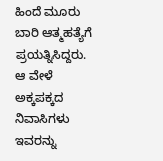ಹಿಂದೆ ಮೂರು ಬಾರಿ ಆತ್ಮಹತ್ಯೆಗೆ ಪ್ರಯತ್ನಿಸಿದ್ದರು. ಆ ವೇಳೆ ಅಕ್ಕಪಕ್ಕದ ನಿವಾಸಿಗಳು ಇವರನ್ನು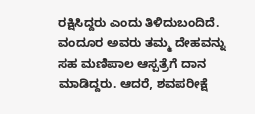ರಕ್ಷಿಸಿದ್ದರು ಎಂದು ತಿಳಿದುಬಂದಿದೆ. ವಂದೂರ ಅವರು ತಮ್ಮ ದೇಹವನ್ನು ಸಹ ಮಣಿಪಾಲ ಆಸ್ಪತ್ರೆಗೆ ದಾನ ಮಾಡಿದ್ದರು. ಆದರೆ, ಶವಪರೀಕ್ಷೆ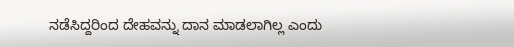ನಡೆಸಿದ್ದರಿಂದ ದೇಹವನ್ನು ದಾನ ಮಾಡಲಾಗಿಲ್ಲ ಎಂದು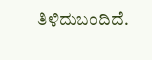ತಿಳಿದುಬಂದಿದೆ.